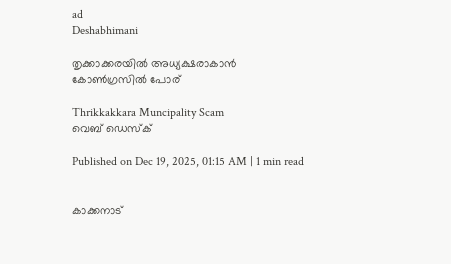ad
Deshabhimani

തൃക്കാക്കരയിൽ അധ്യക്ഷരാകാൻ
കോൺഗ്രസിൽ പോര്‌

Thrikkakkara Muncipality Scam
വെബ് ഡെസ്ക്

Published on Dec 19, 2025, 01:15 AM | 1 min read


കാക്കനാട്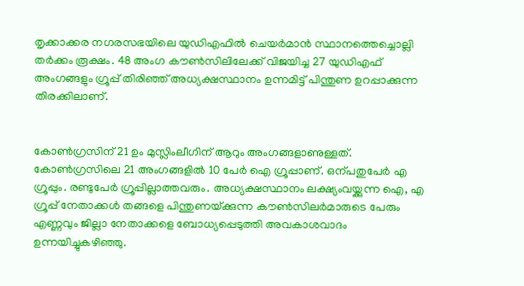തൃക്കാക്കര നഗരസഭയിലെ യുഡിഎഫിൽ ചെയർമാൻ സ്ഥാനത്തെച്ചൊല്ലി തർക്കം രൂക്ഷം. 48 അംഗ ക‍ൗൺസിലിലേക്ക്‌ വിജയിച്ച 27 യുഡിഎഫ്‌ അംഗങ്ങളും ഗ്രൂപ്പ്‌ തിരിഞ്ഞ്‌ അധ്യക്ഷസ്ഥാനം ഉന്നമിട്ട്‌ പിന്തുണ ഉറപ്പാക്കുന്ന തിരക്കിലാണ്‌.


കോൺഗ്രസിന് 21 ഉം മുസ്ലിംലീഗിന്‌ ആറും അംഗങ്ങളാണുള്ളത്. കോൺഗ്രസിലെ 21 അംഗങ്ങളിൽ 10 പേർ ഐ ഗ്രൂപ്പാണ്‌. ഒന്പതുപേർ എ ഗ്രൂപ്പും. രണ്ടുപേർ ഗ്രൂപ്പില്ലാത്തവരും. അധ്യക്ഷസ്ഥാനം ലക്ഷ്യംവയ്ക്കുന്ന ഐ, എ ഗ്രൂപ്പ് നേതാക്കൾ തങ്ങളെ പിന്തുണയ്‌ക്കുന്ന കൗൺസിലർമാരുടെ പേരും എണ്ണവും ജില്ലാ നേതാക്കളെ ബോധ്യപ്പെടുത്തി അവകാശവാദം ഉന്നയിച്ചുകഴിഞ്ഞു.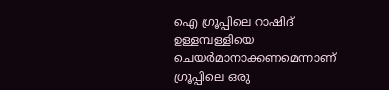ഐ ഗ്രൂപ്പിലെ റാഷിദ് ഉള്ളമ്പള്ളിയെ ചെയർമാനാക്കണമെന്നാണ് ഗ്രൂപ്പിലെ ഒരു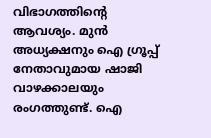വിഭാഗത്തിന്റെ ആവശ്യം. മുൻ അധ്യക്ഷനും ഐ ഗ്രൂപ്പ് നേതാവുമായ ഷാജി വാഴക്കാലയും രംഗത്തുണ്ട്. ഐ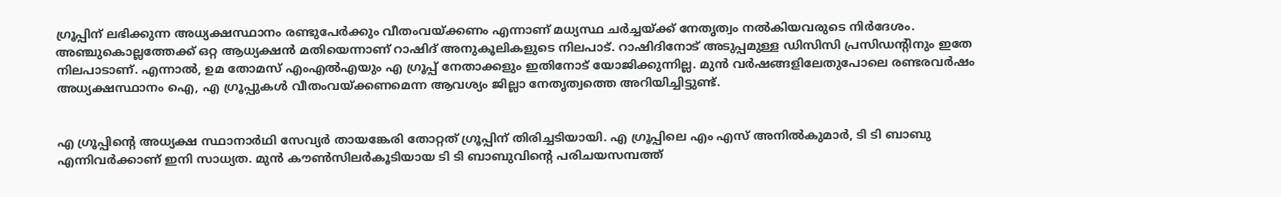ഗ്രൂപ്പിന് ലഭിക്കുന്ന അധ്യക്ഷസ്ഥാനം രണ്ടുപേർക്കും വീതംവയ്ക്കണം എന്നാണ് മധ്യസ്ഥ ചർച്ചയ്‌ക്ക് നേതൃത്വം നൽകിയവരുടെ നിർദേശം. അഞ്ചുകൊല്ലത്തേക്ക് ഒറ്റ ആധ്യക്ഷൻ മതിയെന്നാണ് റാഷിദ് അനുകൂലികളുടെ നിലപാട്. റാഷിദിനോട് അടുപ്പമുള്ള ഡിസിസി പ്രസിഡന്റിനും ഇതേ നിലപാടാണ്. എന്നാൽ, ഉമ തോമസ് എംഎൽഎയും എ ഗ്രൂപ്പ് നേതാക്കളും ഇതിനോട് യോജിക്കുന്നില്ല. മുൻ വർഷങ്ങളിലേതുപോലെ രണ്ടരവർഷം അധ്യക്ഷസ്ഥാനം ഐ, എ ഗ്രൂപ്പുകൾ വീതംവയ്ക്കണമെന്ന ആവശ്യം ജില്ലാ നേതൃത്വത്തെ അറിയിച്ചിട്ടുണ്ട്.


എ ഗ്രൂപ്പിന്റെ അധ്യക്ഷ സ്ഥാനാർഥി സേവ്യർ തായങ്കേരി തോറ്റത് ഗ്രൂപ്പിന് തിരിച്ചടിയായി. എ ഗ്രൂപ്പിലെ എം എസ് അനിൽകുമാർ, ടി ടി ബാബു എന്നിവർക്കാണ് ഇനി സാധ്യത. മുൻ കൗൺസിലർകൂടിയായ ടി ടി ബാബുവിന്റെ പരിചയസമ്പത്ത്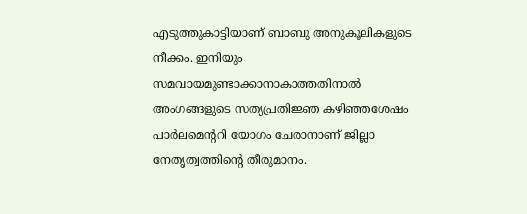എടുത്തുകാട്ടിയാണ്‌ ബാബു അനുകൂലികളുടെ നീക്കം. ഇനിയും സമവായമുണ്ടാക്കാനാകാത്തതിനാൽ അംഗങ്ങളുടെ സത്യപ്രതിജ്ഞ കഴിഞ്ഞശേഷം പാർലമെന്ററി യോഗം ചേരാനാണ് ജില്ലാ നേതൃത്വത്തിന്റെ തീരുമാനം.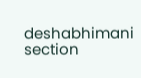deshabhimani section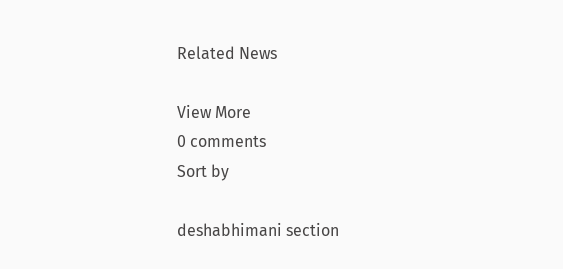Related News

View More
0 comments
Sort by

deshabhimani section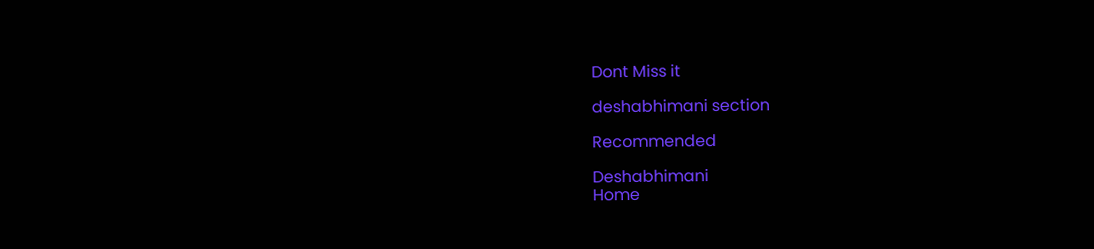Dont Miss it

deshabhimani section

Recommended

Deshabhimani
Home